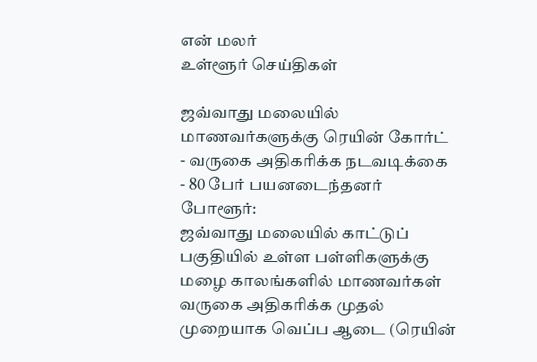என் மலர்
உள்ளூர் செய்திகள்

ஜவ்வாது மலையில் மாணவர்களுக்கு ரெயின் கோர்ட்
- வருகை அதிகரிக்க நடவடிக்கை
- 80 பேர் பயனடைந்தனர்
போளூர்:
ஜவ்வாது மலையில் காட்டுப் பகுதியில் உள்ள பள்ளிகளுக்கு மழை காலங்களில் மாணவர்கள் வருகை அதிகரிக்க முதல் முறையாக வெப்ப ஆடை (ரெயின்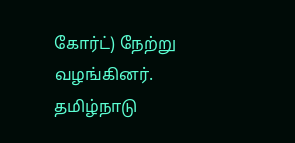கோர்ட்) நேற்று வழங்கினர்.
தமிழ்நாடு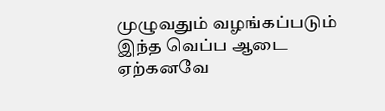முழுவதும் வழங்கப்படும் இந்த வெப்ப ஆடை ஏற்கனவே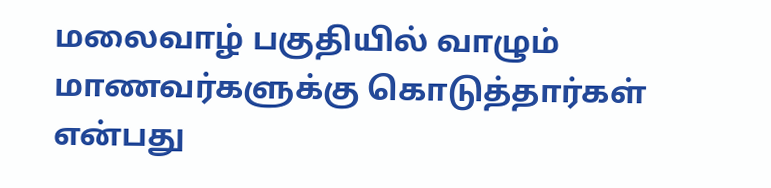மலைவாழ் பகுதியில் வாழும் மாணவர்களுக்கு கொடுத்தார்கள் என்பது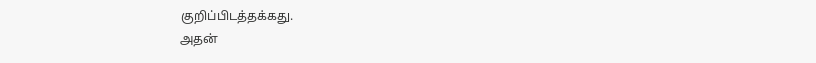குறிப்பிடத்தக்கது.
அதன்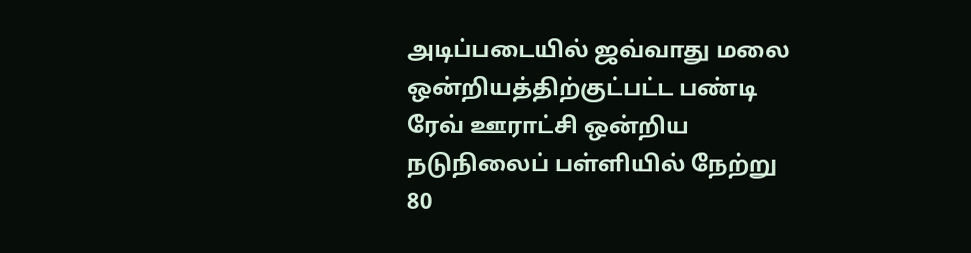அடிப்படையில் ஜவ்வாது மலை ஒன்றியத்திற்குட்பட்ட பண்டி ரேவ் ஊராட்சி ஒன்றிய நடுநிலைப் பள்ளியில் நேற்று 80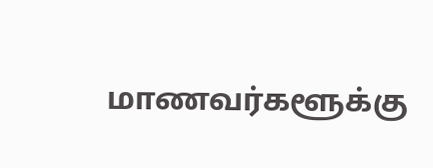மாணவர்களூக்கு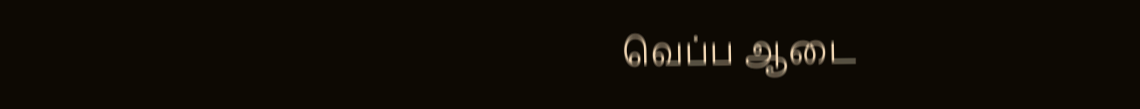வெப்ப ஆடை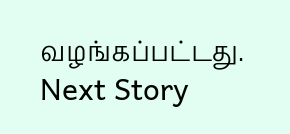வழங்கப்பட்டது.
Next Story